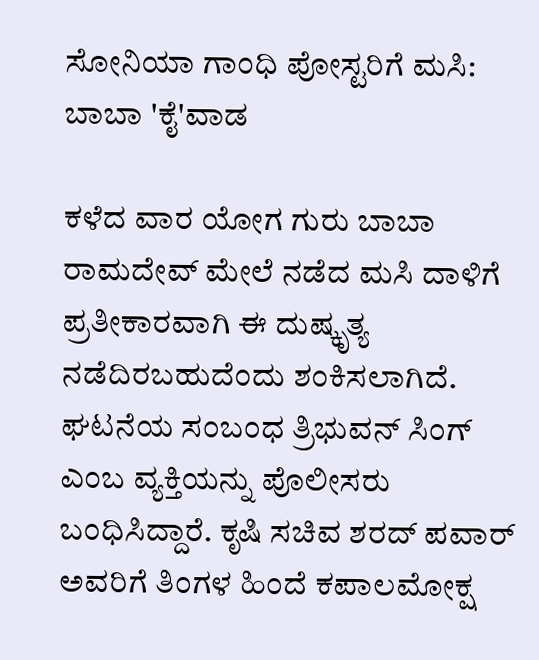ಸೋನಿಯಾ ಗಾಂಧಿ ಪೋಸ್ಟರಿಗೆ ಮಸಿ: ಬಾಬಾ 'ಕೈ'ವಾಡ

ಕಳೆದ ವಾರ ಯೋಗ ಗುರು ಬಾಬಾ ರಾಮದೇವ್ ಮೇಲೆ ನಡೆದ ಮಸಿ ದಾಳಿಗೆ ಪ್ರತೀಕಾರವಾಗಿ ಈ ದುಷ್ಕೃತ್ಯ ನಡೆದಿರಬಹುದೆಂದು ಶಂಕಿಸಲಾಗಿದೆ.
ಘಟನೆಯ ಸಂಬಂಧ ತ್ರಿಭುವನ್ ಸಿಂಗ್ ಎಂಬ ವ್ಯಕ್ತಿಯನ್ನು ಪೊಲೀಸರು ಬಂಧಿಸಿದ್ದಾರೆ. ಕೃಷಿ ಸಚಿವ ಶರದ್ ಪವಾರ್ ಅವರಿಗೆ ತಿಂಗಳ ಹಿಂದೆ ಕಪಾಲಮೋಕ್ಷ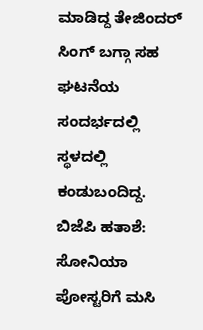ಮಾಡಿದ್ದ ತೇಜಿಂದರ್ ಸಿಂಗ್ ಬಗ್ಗಾ ಸಹ ಘಟನೆಯ ಸಂದರ್ಭದಲ್ಲಿ ಸ್ಥಳದಲ್ಲಿ ಕಂಡುಬಂದಿದ್ದ.
ಬಿಜೆಪಿ ಹತಾಶೆ: ಸೋನಿಯಾ ಪೋಸ್ಟರಿಗೆ ಮಸಿ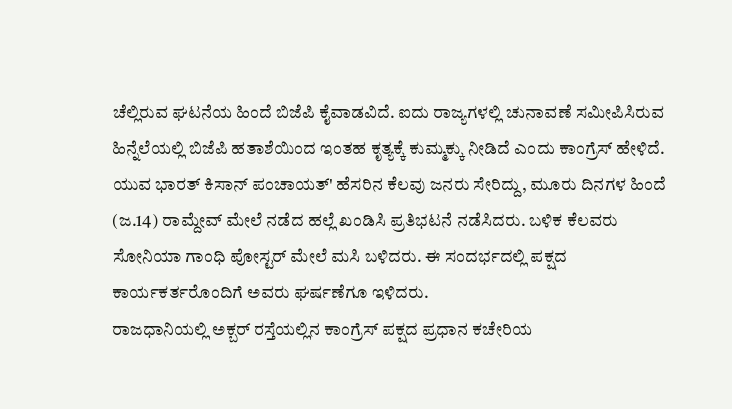ಚೆಲ್ಲಿರುವ ಘಟನೆಯ ಹಿಂದೆ ಬಿಜೆಪಿ ಕೈವಾಡವಿದೆ. ಐದು ರಾಜ್ಯಗಳಲ್ಲಿ ಚುನಾವಣೆ ಸಮೀಪಿಸಿರುವ ಹಿನ್ನೆಲೆಯಲ್ಲಿ ಬಿಜೆಪಿ ಹತಾಶೆಯಿಂದ ಇಂತಹ ಕೃತ್ಯಕ್ಕೆ ಕುಮ್ಮಕ್ಕು ನೀಡಿದೆ ಎಂದು ಕಾಂಗ್ರೆಸ್ ಹೇಳಿದೆ.
ಯುವ ಭಾರತ್ ಕಿಸಾನ್ ಪಂಚಾಯತ್' ಹೆಸರಿನ ಕೆಲವು ಜನರು ಸೇರಿದ್ದು, ಮೂರು ದಿನಗಳ ಹಿಂದೆ (ಜ.14) ರಾಮ್ದೇವ್ ಮೇಲೆ ನಡೆದ ಹಲ್ಲೆ ಖಂಡಿಸಿ ಪ್ರತಿಭಟನೆ ನಡೆಸಿದರು. ಬಳಿಕ ಕೆಲವರು ಸೋನಿಯಾ ಗಾಂಧಿ ಪೋಸ್ಟರ್ ಮೇಲೆ ಮಸಿ ಬಳಿದರು. ಈ ಸಂದರ್ಭದಲ್ಲಿ ಪಕ್ಷದ ಕಾರ್ಯಕರ್ತರೊಂದಿಗೆ ಅವರು ಘರ್ಷಣೆಗೂ ಇಳಿದರು.
ರಾಜಧಾನಿಯಲ್ಲಿ ಅಕ್ಬರ್ ರಸ್ತೆಯಲ್ಲಿನ ಕಾಂಗ್ರೆಸ್ ಪಕ್ಷದ ಪ್ರಧಾನ ಕಚೇರಿಯ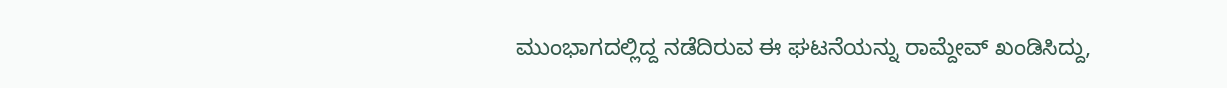ಮುಂಭಾಗದಲ್ಲಿದ್ದ ನಡೆದಿರುವ ಈ ಘಟನೆಯನ್ನು ರಾಮ್ದೇವ್ ಖಂಡಿಸಿದ್ದು,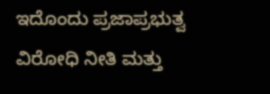ಇದೊಂದು ಪ್ರಜಾಪ್ರಭುತ್ವ ವಿರೋಧಿ ನೀತಿ ಮತ್ತು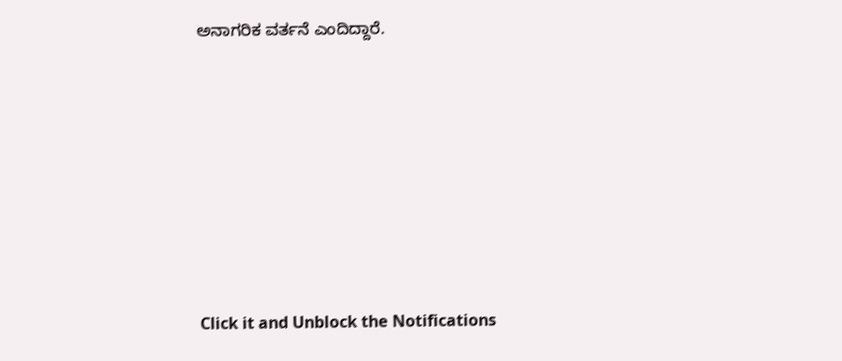ಅನಾಗರಿಕ ವರ್ತನೆ ಎಂದಿದ್ದಾರೆ.












Click it and Unblock the Notifications